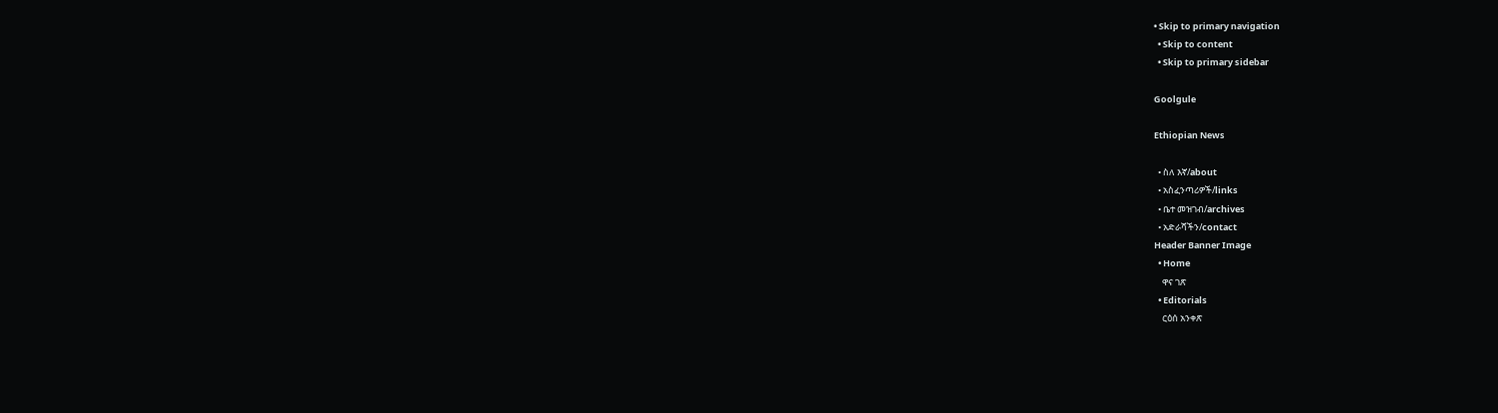• Skip to primary navigation
  • Skip to content
  • Skip to primary sidebar

Goolgule

Ethiopian News

  • ስለ እኛ/about
  • አስፈንጣሪዎች/links
  • ቤተ መዝገብ/archives
  • አድራሻችን/contact
Header Banner Image
  • Home
    ዋና ገጽ
  • Editorials
    ርዕሰ አንቀጽ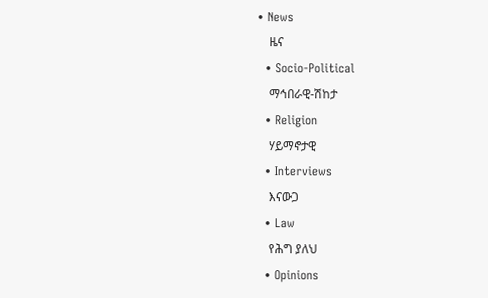• News
    ዜና
  • Socio-Political
    ማኅበራዊ-ሽከታ
  • Religion
    ሃይማኖታዊ
  • Interviews
    እናውጋ
  • Law
    የሕግ ያለህ
  • Opinions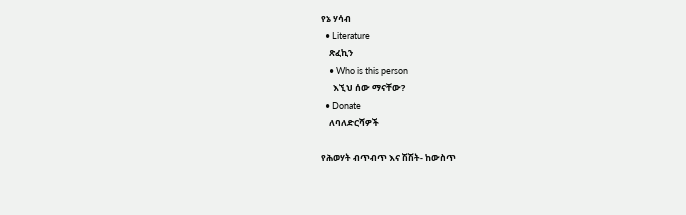የኔ ሃሳብ
  • Literature
    ጽፈኪን
    • Who is this person
      እኚህ ሰው ማናቸው?
  • Donate
    ለባለድርሻዎች

የሕወሃት ብጥብጥ እና ሽሽት- ከውስጥ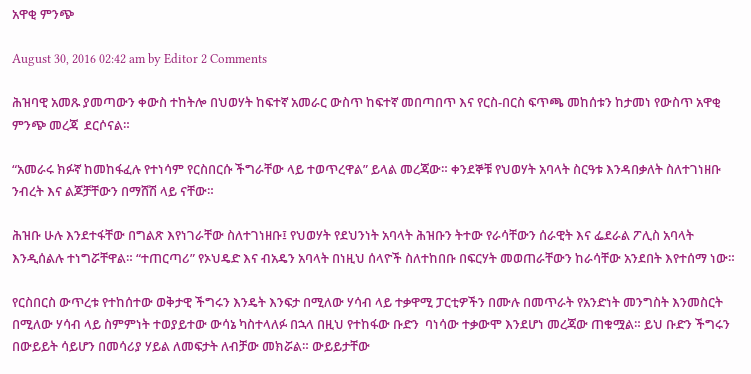አዋቂ ምንጭ

August 30, 2016 02:42 am by Editor 2 Comments

ሕዝባዊ አመጹ ያመጣውን ቀውስ ተከትሎ በህወሃት ከፍተኛ አመራር ውስጥ ከፍተኛ መበጣበጥ እና የርስ-በርስ ፍጥጫ መከሰቱን ከታመነ የውስጥ አዋቂ ምንጭ መረጃ  ደርሶናል።

“አመራሩ ክፉኛ ከመከፋፈሉ የተነሳም የርስበርሱ ችግራቸው ላይ ተወጥረዋል” ይላል መረጃው። ቀንደኞቹ የህወሃት አባላት ስርዓቱ እንዳበቃለት ስለተገነዘቡ ንብረት እና ልጆቻቸውን በማሸሽ ላይ ናቸው።

ሕዝቡ ሁሉ እንደተፋቸው በግልጽ እየነገራቸው ስለተገነዘቡ፤ የህወሃት የደህንነት አባላት ሕዝቡን ትተው የራሳቸውን ሰራዊት እና ፌደራል ፖሊስ አባላት እንዲሰልሉ ተነግሯቸዋል። “ተጠርጣሪ” የኦህዴድ እና ብአዴን አባላት በነዚህ ሰላዮች ስለተከበቡ በፍርሃት መወጠራቸውን ከራሳቸው አንደበት እየተሰማ ነው።

የርስበርስ ውጥረቱ የተከሰተው ወቅታዊ ችግሩን እንዴት እንፍታ በሚለው ሃሳብ ላይ ተቃዋሚ ፓርቲዎችን በሙሉ በመጥራት የአንድነት መንግስት እንመስርት በሚለው ሃሳብ ላይ ስምምነት ተወያይተው ውሳኔ ካስተላለፉ በኋላ በዚህ የተከፋው ቡድን  ባነሳው ተቃውሞ እንደሆነ መረጃው ጠቁሟል። ይህ ቡድን ችግሩን  በውይይት ሳይሆን በመሳሪያ ሃይል ለመፍታት ለብቻው መክሯል። ውይይታቸው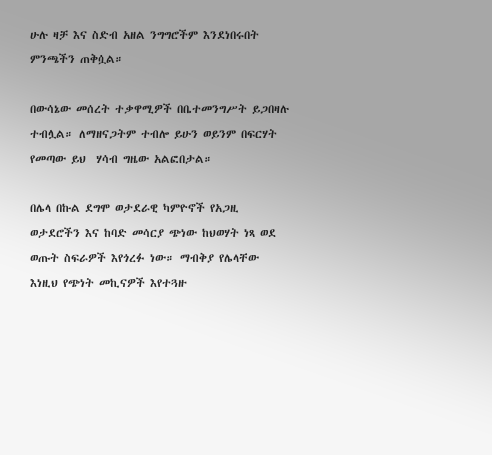ሁሉ ዛቻ እና ስድብ አዘል ንግግሮችም እንደነበሩበት ምንጫችን ጠቅሷል።

በውሳኔው መሰረት ተቃዋሚዎች በቤተመንግሥት ይጋበዛሉ ተብሏል። ለማዘናጋትም ተብሎ ይሁን ወይንም በፍርሃት የመጣው ይህ  ሃሳብ ግዜው አልፎበታል።

በሌላ በኩል ደግሞ ወታደራዊ ካምዮኖች የአጋዚ ወታደሮችን እና ከባድ መሳርያ ጭነው ከህወሃት ነጻ ወደ ወጡት ስፍራዎች እየጎረፉ ነው። ማብቅያ የሌላቸው እነዚህ የጭነት መኪናዎች እየተጓዙ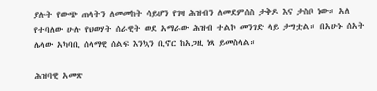ያሉት የውጭ ጠላትን ለመመከት ሳይሆን የገዛ ሕዝብን ለመደምሰስ ታቅዶ እና ታስቦ ነው። አለ የተባለው ሁሉ የህወሃት ሰራዊት ወደ አማራው ሕዝብ ተልኮ መንገድ ላይ ታግቷል። በአሁኑ ሰአት ሌላው አካባቢ ሰላማዊ ሰልፍ እንኳን ቢኖር ከአጋዚ ነጻ ይመስላል።

ሕዝባዊ አመጽ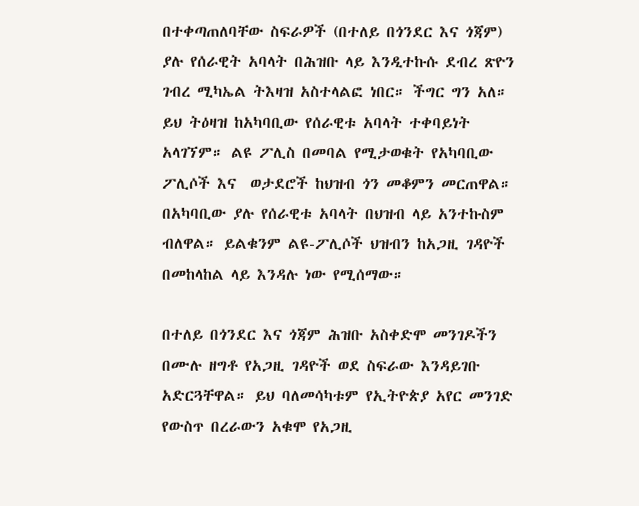በተቀጣጠለባቸው ስፍራዎች (በተለይ በጎንደር እና ጎጃም) ያሉ የሰራዊት አባላት በሕዝቡ ላይ እንዲተኩሱ ደብረ ጽዮን ገብረ ሚካኤል ትእዛዝ አስተላልፎ ነበር። ችግር ግን አለ። ይህ ትዕዛዝ ከአካባቢው የሰራዊቱ አባላት ተቀባይነት አላገኘም። ልዩ ፖሊስ በመባል የሚታወቁት የአካባቢው ፖሊሶች እና  ወታደሮች ከህዝብ ጎን መቆምን መርጠዋል። በአካባቢው ያሉ የሰራዊቱ አባላት በህዝብ ላይ አንተኩስም ብለዋል። ይልቁንም ልዩ-ፖሊሶች ህዝብን ከአጋዚ ገዳዮች በመከላከል ላይ እንዳሉ ነው የሚሰማው።

በተለይ በጎንደር እና ጎጃም ሕዝቡ አስቀድሞ መንገዶችን በሙሉ ዘግቶ የአጋዚ ገዳዮች ወደ ስፍራው እንዳይገቡ አድርጓቸዋል። ይህ ባለመሳካቱም የኢትዮጵያ አየር መንገድ የውስጥ በረራውን አቁሞ የአጋዚ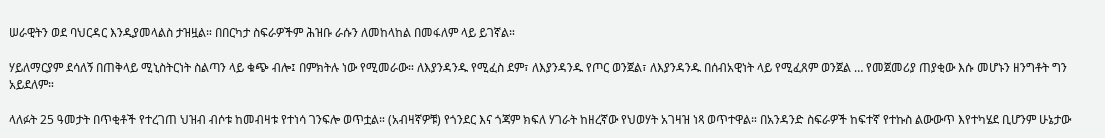ሠራዊትን ወደ ባህርዳር እንዲያመላልስ ታዝዟል። በበርካታ ስፍራዎችም ሕዝቡ ራሱን ለመከላከል በመፋለም ላይ ይገኛል።

ሃይለማርያም ደሳለኝ በጠቅላይ ሚኒስትርነት ስልጣን ላይ ቁጭ ብሎ፤ በምክትሉ ነው የሚመራው። ለእያንዳንዱ የሚፈስ ደም፣ ለእያንዳንዱ የጦር ወንጀል፣ ለእያንዳንዱ በሰብአዊነት ላይ የሚፈጸም ወንጀል … የመጀመሪያ ጠያቂው እሱ መሆኑን ዘንግቶት ግን አይደለም።

ላለፉት 25 ዓመታት በጥቂቶች የተረገጠ ህዝብ ብሶቱ ከመብዛቱ የተነሳ ገንፍሎ ወጥቷል። (አብዛኛዎቹ) የጎንደር እና ጎጃም ክፍለ ሃገራት ከዘረኛው የህወሃት አገዛዝ ነጻ ወጥተዋል። በአንዳንድ ስፍራዎች ከፍተኛ የተኩስ ልውውጥ እየተካሄደ ቢሆንም ሁኔታው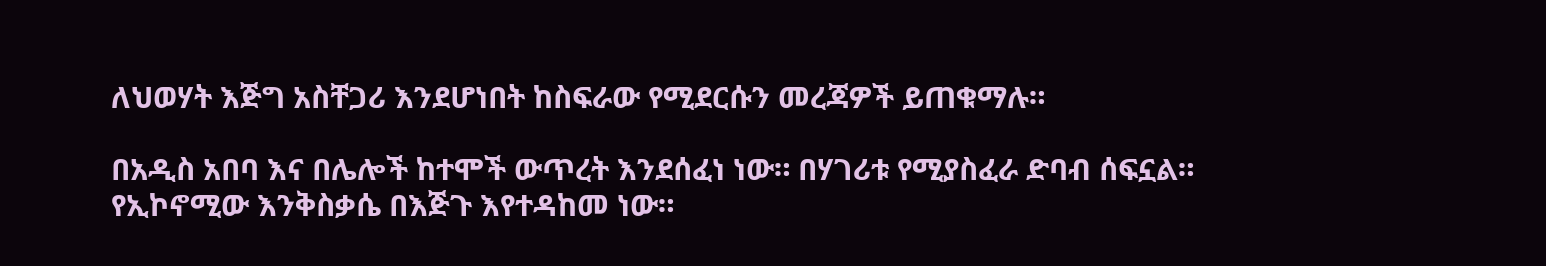ለህወሃት እጅግ አስቸጋሪ እንደሆነበት ከስፍራው የሚደርሱን መረጃዎች ይጠቁማሉ።

በአዲስ አበባ እና በሌሎች ከተሞች ውጥረት እንደሰፈነ ነው። በሃገሪቱ የሚያስፈራ ድባብ ሰፍኗል። የኢኮኖሚው እንቅስቃሴ በእጅጉ እየተዳከመ ነው።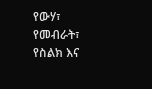የውሃ፣ የመብራት፣ የስልክ እና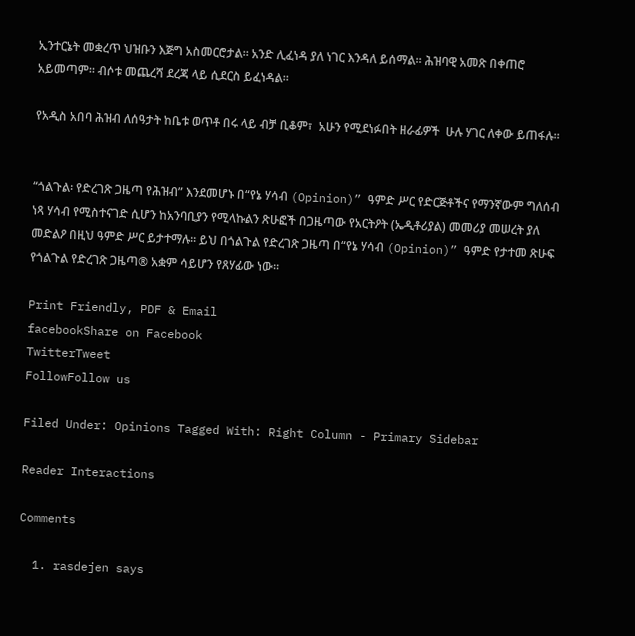ኢንተርኔት መቋረጥ ህዝቡን እጅግ አስመርሮታል። አንድ ሊፈነዳ ያለ ነገር እንዳለ ይሰማል። ሕዝባዊ አመጽ በቀጠሮ አይመጣም። ብሶቱ መጨረሻ ደረጃ ላይ ሲደርስ ይፈነዳል።

የአዲስ አበባ ሕዝብ ለሰዓታት ከቤቱ ወጥቶ በሩ ላይ ብቻ ቢቆም፣  አሁን የሚደነፉበት ዘራፊዎች  ሁሉ ሃገር ለቀው ይጠፋሉ።


“ጎልጉል፡ የድረገጽ ጋዜጣ የሕዝብ” እንደመሆኑ በ“የኔ ሃሳብ (Opinion)” ዓምድ ሥር የድርጅቶችና የማንኛውም ግለሰብ ነጻ ሃሳብ የሚስተናገድ ሲሆን ከአንባቢያን የሚላኩልን ጽሁፎች በጋዜጣው የአርትዖት (ኤዲቶሪያል) መመሪያ መሠረት ያለ መድልዖ በዚህ ዓምድ ሥር ይታተማሉ፡፡ ይህ በጎልጉል የድረገጽ ጋዜጣ በ“የኔ ሃሳብ (Opinion)” ዓምድ የታተመ ጽሁፍ የጎልጉል የድረገጽ ጋዜጣ® አቋም ሳይሆን የጸሃፊው ነው፡፡

Print Friendly, PDF & Email
facebookShare on Facebook
TwitterTweet
FollowFollow us

Filed Under: Opinions Tagged With: Right Column - Primary Sidebar

Reader Interactions

Comments

  1. rasdejen says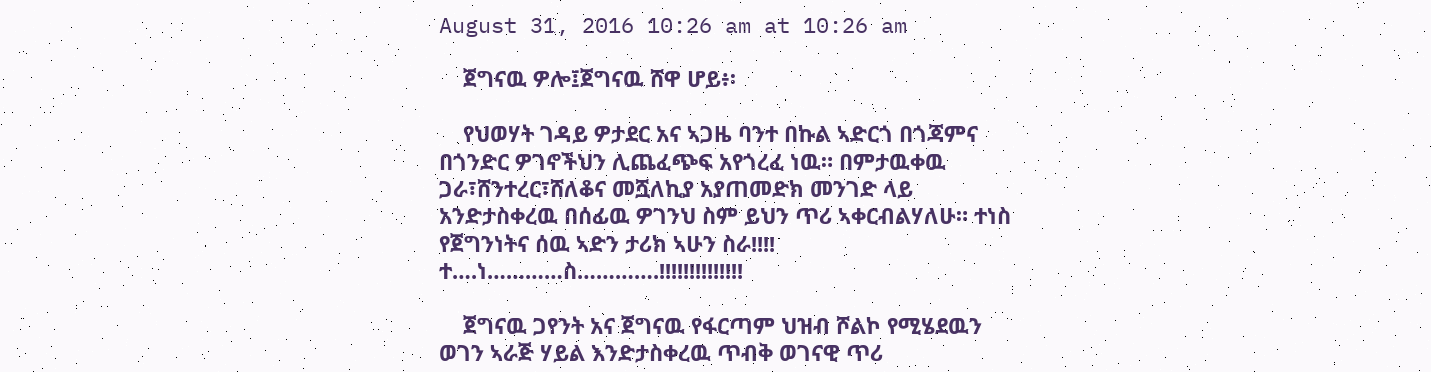August 31, 2016 10:26 am at 10:26 am

    ጀግናዉ ዎሎ፤ጀግናዉ ሸዋ ሆይ፥፡

    የህወሃት ገዳይ ዎታደር አና ኣጋዜ ባንተ በኩል ኣድርጎ በጎጃምና በጎንድር ዎገኖችህን ሊጨፈጭፍ አየጎረፈ ነዉ። በምታዉቀዉ ጋራ፣ሸንተረር፣ሸለቆና መሿለኪያ አያጠመድክ መንገድ ላይ አንድታስቀረዉ በሰፊዉ ዎገንህ ስም ይህን ጥሪ ኣቀርብልሃለሁ። ተነስ የጀግንነትና ሰዉ ኣድን ታሪክ ኣሁን ስራ!!!! ተ….ነ…………ስ………….!!!!!!!!!!!!!!

    ጀግናዉ ጋየንት አና ጀግናዉ የፋርጣም ህዝብ ሾልኮ የሚሄደዉን ወገን ኣራጅ ሃይል እንድታስቀረዉ ጥብቅ ወገናዊ ጥሪ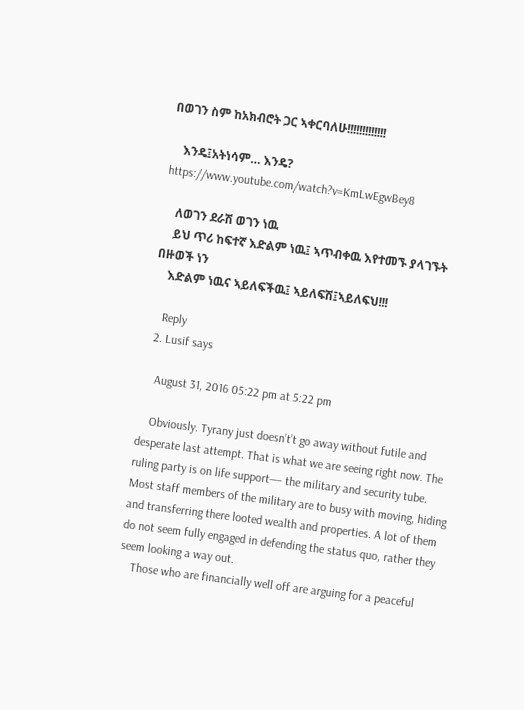በወገን ስም ከአክብሮት ጋር ኣቀርባለሁ!!!!!!!!!!!!!

    እንዴ፤አትነሳም… እንዴ? https://www.youtube.com/watch?v=KmLwEgwBey8

    ለወገን ደራሽ ወገን ነዉ
    ይህ ጥሪ ከፍተኛ እድልም ነዉ፤ ኣጥብቀዉ እየተመኙ ያላገኙት በዙወች ነን
    እድልም ነዉና ኣይለፍችዉ፤ ኣይለፍሽ፤ኣይለፍህ!!!

    Reply
  2. Lusif says

    August 31, 2016 05:22 pm at 5:22 pm

    Obviously. Tyrany just doesn’t’t go away without futile and desperate last attempt. That is what we are seeing right now. The ruling party is on life support—– the military and security tube. Most staff members of the military are to busy with moving, hiding and transferring there looted wealth and properties. A lot of them do not seem fully engaged in defending the status quo, rather they seem looking a way out.
    Those who are financially well off are arguing for a peaceful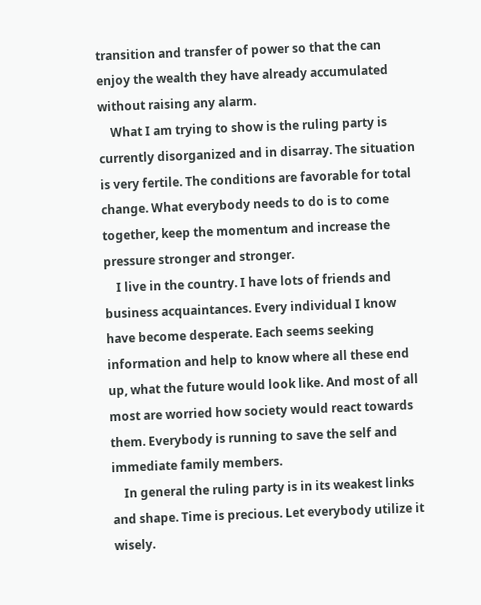transition and transfer of power so that the can enjoy the wealth they have already accumulated without raising any alarm.
    What I am trying to show is the ruling party is currently disorganized and in disarray. The situation is very fertile. The conditions are favorable for total change. What everybody needs to do is to come together, keep the momentum and increase the pressure stronger and stronger.
    I live in the country. I have lots of friends and business acquaintances. Every individual I know have become desperate. Each seems seeking information and help to know where all these end up, what the future would look like. And most of all most are worried how society would react towards them. Everybody is running to save the self and immediate family members.
    In general the ruling party is in its weakest links and shape. Time is precious. Let everybody utilize it wisely.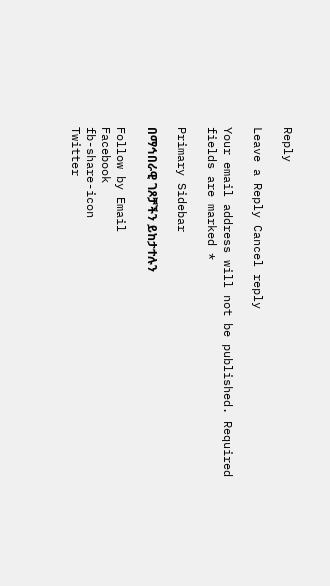Reply

Leave a Reply Cancel reply

Your email address will not be published. Required fields are marked *

Primary Sidebar

በማኅበራዊ ገጾቻችን ይከታተሉን

Follow by Email
Facebook
fb-share-icon
Twitter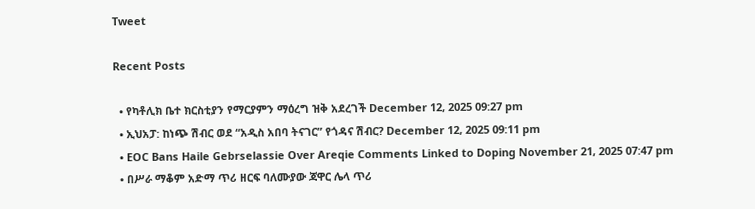Tweet

Recent Posts

  • የካቶሊክ ቤተ ክርስቲያን የማርያምን ማዕረግ ዝቅ አደረገች December 12, 2025 09:27 pm
  • ኢህአፓ: ከነጭ ሽብር ወደ “አዲስ አበባ ትናገር” የጎዳና ሽብር? December 12, 2025 09:11 pm
  • EOC Bans Haile Gebrselassie Over Areqie Comments Linked to Doping November 21, 2025 07:47 pm
  • በሥራ ማቆም አድማ ጥሪ ዘርፍ ባለሙያው ጃዋር ሌላ ጥሪ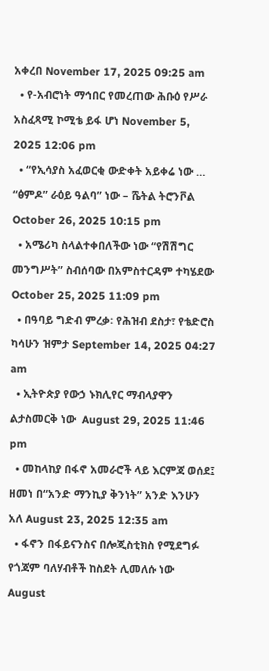አቀረበ November 17, 2025 09:25 am
  • የ-አብሮነት ማኅበር የመረጠው ሕቡዕ የሥራ አስፈጻሚ ኮሚቴ ይፋ ሆነ November 5, 2025 12:06 pm
  • “የኢሳያስ አፈወርቂ ውድቀት አይቀሬ ነው … “ፅምዶ” ራዕይ ዓልባ” ነው – ሼትል ትሮንቮል October 26, 2025 10:15 pm
  • አሜሪካ ስላልተቀበለችው ነው “የሽሽግር መንግሥት” ስብሰባው በአምስተርዳም ተካሄደው October 25, 2025 11:09 pm
  • በዓባይ ግድብ ምረቃ፡ የሕዝብ ደስታ፣ የቴድሮስ ካሳሁን ዝምታ September 14, 2025 04:27 am
  • ኢትዮጵያ የውኃ ኑክሊየር ማብላያዋን ልታስመርቅ ነው  August 29, 2025 11:46 pm
  • መከላከያ በፋኖ አመራሮች ላይ እርምጃ ወሰደ፤ ዘመነ በ“አንድ ማንኪያ ቅንነት” አንድ እንሁን አለ August 23, 2025 12:35 am
  • ፋኖን በፋይናንስና በሎጂስቲክስ የሚደግፉ የጎጃም ባለሃብቶች ከስደት ሊመለሱ ነው August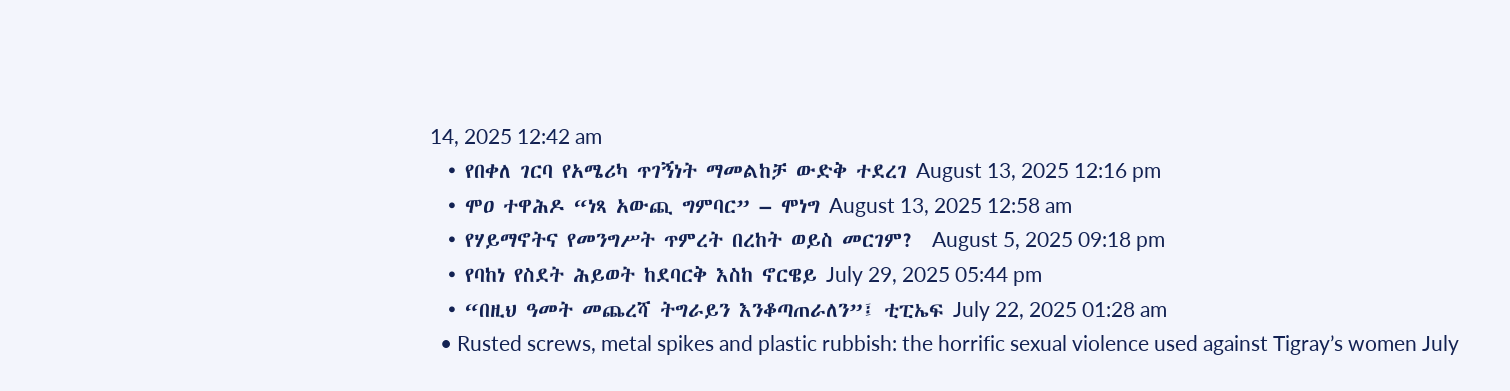14, 2025 12:42 am
  • የበቀለ ገርባ የአሜሪካ ጥገኝነት ማመልከቻ ውድቅ ተደረገ August 13, 2025 12:16 pm
  • ሞዐ ተዋሕዶ “ነጻ አውጪ ግምባር” – ሞነግ August 13, 2025 12:58 am
  • የሃይማኖትና የመንግሥት ጥምረት በረከት ወይስ መርገም?  August 5, 2025 09:18 pm
  • የባከነ የስደት ሕይወት ከደባርቅ እስከ ኖርዌይ July 29, 2025 05:44 pm
  • “በዚህ ዓመት መጨረሻ ትግራይን እንቆጣጠራለን”፤ ቲፒኤፍ July 22, 2025 01:28 am
  • Rusted screws, metal spikes and plastic rubbish: the horrific sexual violence used against Tigray’s women July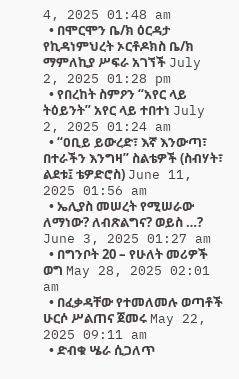4, 2025 01:48 am
  • በሞርሞን ቤ/ክ ዕርዳታ የኪዳነምህረት ኦርቶዶክስ ቤ/ክ ማምለኪያ ሥፍራ አገኘች July 2, 2025 01:28 pm
  • የበረከት ስምዖን “አየር ላይ ትዕይንት” አየር ላይ ተበተነ July 2, 2025 01:24 am
  • “ዐቢይ ይውረድ፣ እኛ እንውጣ፣ በተራችን እንግዛ” ስልቴዎች (ስብሃት፣ ልደቱ፤ ቴዎድሮስ) June 11, 2025 01:56 am
  • ኤሊያስ መሠረት የሚሠራው ለማነው? ለብጽልግና? ወይስ …? June 3, 2025 01:27 am
  • በግንቦት 20 – የሁለት መሪዎች ወግ May 28, 2025 02:01 am
  • በፈቃዳቸው የተመለመሉ ወጣቶች ሁርሶ ሥልጠና ጀመሩ May 22, 2025 09:11 am
  • ድብቁ ሤራ ሲጋለጥ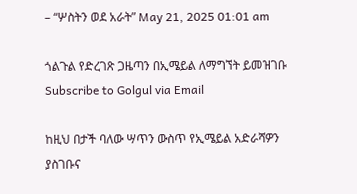– “ሦስትን ወደ አራት” May 21, 2025 01:01 am

ጎልጉል የድረገጽ ጋዜጣን በኢሜይል ለማግኘት ይመዝገቡ Subscribe to Golgul via Email

ከዚህ በታች ባለው ሣጥን ውስጥ የኢሜይል አድራሻዎን ያስገቡና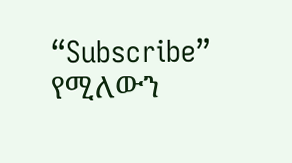“Subscribe” የሚለውን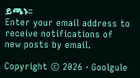ይጫኑ፡፡
Enter your email address to receive notifications of new posts by email.

Copyright © 2026 · Goolgule